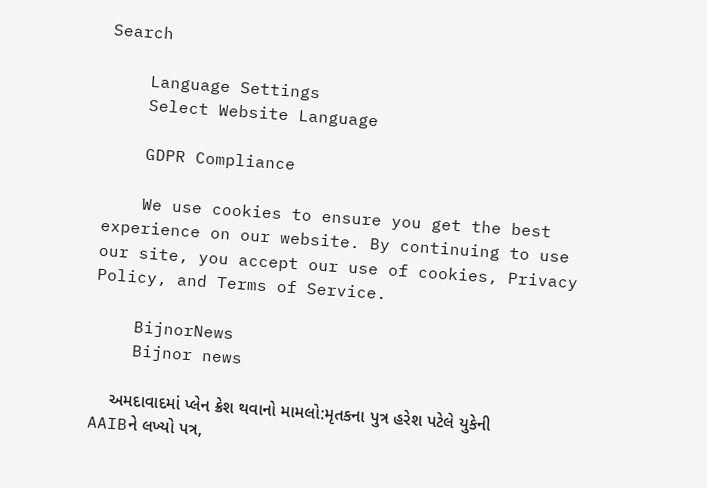Search

    Language Settings
    Select Website Language

    GDPR Compliance

    We use cookies to ensure you get the best experience on our website. By continuing to use our site, you accept our use of cookies, Privacy Policy, and Terms of Service.

    BijnorNews
    Bijnor news

    અમદાવાદમાં પ્લેન ક્રેશ થવાનો મામલો:મૃતકના પુત્ર હરેશ પટેલે યુકેની AAIBને લખ્યો પત્ર,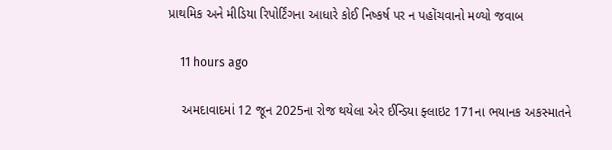પ્રાથમિક અને મીડિયા રિપોર્ટિંગના આધારે કોઈ નિષ્કર્ષ પર ન પહોંચવાનો મળ્યો જવાબ

    11 hours ago

    અમદાવાદમાં 12 જૂન 2025ના રોજ થયેલા એર ઈન્ડિયા ફ્લાઇટ 171ના ભયાનક અકસ્માતને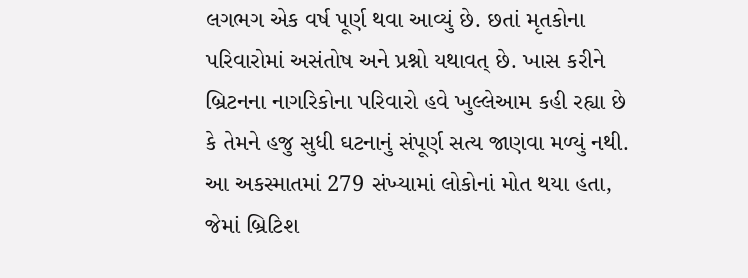લગભગ એક વર્ષ પૂર્ણ થવા આવ્યું છે. છતાં મૃતકોના પરિવારોમાં અસંતોષ અને પ્રશ્નો યથાવત્ છે. ખાસ કરીને બ્રિટનના નાગરિકોના પરિવારો હવે ખુલ્લેઆમ કહી રહ્યા છે કે તેમને હજુ સુધી ઘટનાનું સંપૂર્ણ સત્ય જાણવા મળ્યું નથી. આ અકસ્માતમાં 279 સંખ્યામાં લોકોનાં મોત થયા હતા, જેમાં બ્રિટિશ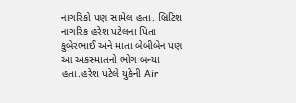નાગરિકો પણ સામેલ હતા. બ્રિટિશ નાગરિક હરેશ પટેલના પિતા કુબેરભાઈ અને માતા બેબીબેન પણ આ અકસ્માતનો ભોગ બન્યા હતા.હરેશ પટેલે યુકેની Air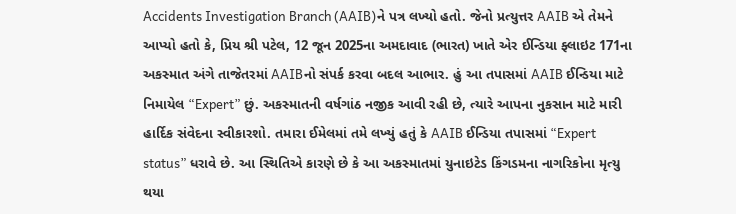Accidents Investigation Branch (AAIB)ને પત્ર લખ્યો હતો. જેનો પ્રત્યુત્તર AAIB એ તેમને આપ્યો હતો કે, પ્રિય શ્રી પટેલ, 12 જૂન 2025ના અમદાવાદ (ભારત) ખાતે એર ઈન્ડિયા ફ્લાઇટ 171ના અકસ્માત અંગે તાજેતરમાં AAIBનો સંપર્ક કરવા બદલ આભાર. હું આ તપાસમાં AAIB ઈન્ડિયા માટે નિમાયેલ “Expert” છું. અકસ્માતની વર્ષગાંઠ નજીક આવી રહી છે, ત્યારે આપના નુકસાન માટે મારી હાર્દિક સંવેદના સ્વીકારશો. તમારા ઈમેલમાં તમે લખ્યું હતું કે AAIB ઈન્ડિયા તપાસમાં “Expert status” ધરાવે છે. આ સ્થિતિએ કારણે છે કે આ અકસ્માતમાં યુનાઇટેડ કિંગડમના નાગરિકોના મૃત્યુ થયા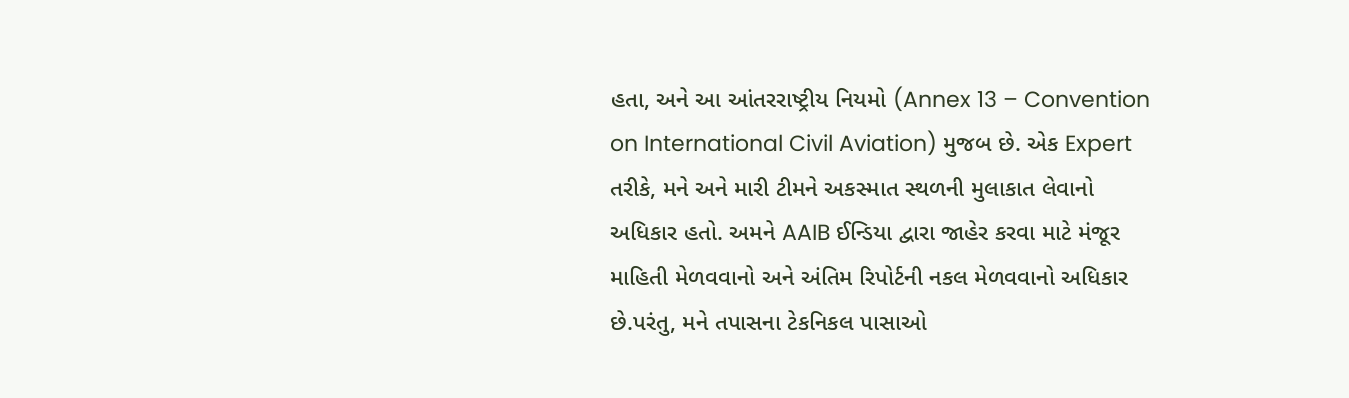હતા, અને આ આંતરરાષ્ટ્રીય નિયમો (Annex 13 – Convention on International Civil Aviation) મુજબ છે. એક Expert તરીકે, મને અને મારી ટીમને અકસ્માત સ્થળની મુલાકાત લેવાનો અધિકાર હતો. અમને AAIB ઈન્ડિયા દ્વારા જાહેર કરવા માટે મંજૂર માહિતી મેળવવાનો અને અંતિમ રિપોર્ટની નકલ મેળવવાનો અધિકાર છે.પરંતુ, મને તપાસના ટેકનિકલ પાસાઓ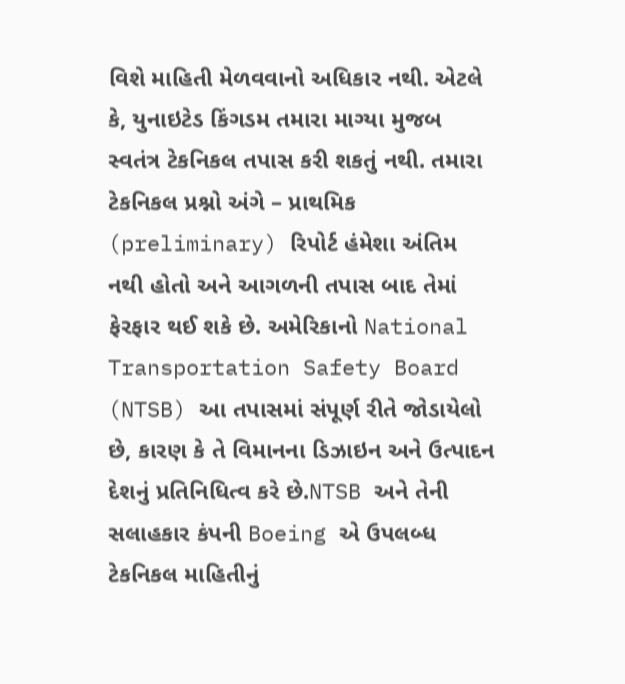વિશે માહિતી મેળવવાનો અધિકાર નથી. એટલે કે, યુનાઇટેડ કિંગડમ તમારા માગ્યા મુજબ સ્વતંત્ર ટેકનિકલ તપાસ કરી શકતું નથી. તમારા ટેકનિકલ પ્રશ્નો અંગે – પ્રાથમિક (preliminary) રિપોર્ટ હંમેશા અંતિમ નથી હોતો અને આગળની તપાસ બાદ તેમાં ફેરફાર થઈ શકે છે. અમેરિકાનો National Transportation Safety Board (NTSB) આ તપાસમાં સંપૂર્ણ રીતે જોડાયેલો છે, કારણ કે તે વિમાનના ડિઝાઇન અને ઉત્પાદન દેશનું પ્રતિનિધિત્વ કરે છે.NTSB અને તેની સલાહકાર કંપની Boeing એ ઉપલબ્ધ ટેકનિકલ માહિતીનું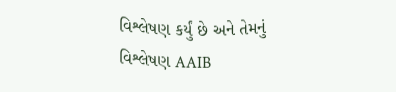વિશ્લેષણ કર્યું છે અને તેમનું વિશ્લેષણ AAIB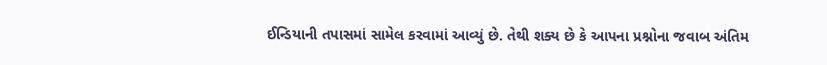ઈન્ડિયાની તપાસમાં સામેલ કરવામાં આવ્યું છે. તેથી શક્ય છે કે આપના પ્રશ્નોના જવાબ અંતિમ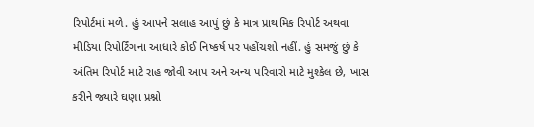રિપોર્ટમાં મળે. હું આપને સલાહ આપું છું કે માત્ર પ્રાથમિક રિપોર્ટ અથવા મીડિયા રિપોર્ટિંગના આધારે કોઈ નિષ્કર્ષ પર પહોંચશો નહીં. હું સમજું છું કે અંતિમ રિપોર્ટ માટે રાહ જોવી આપ અને અન્ય પરિવારો માટે મુશ્કેલ છે, ખાસ કરીને જ્યારે ઘણા પ્રશ્નો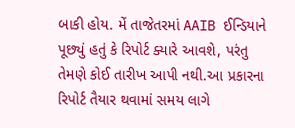બાકી હોય. મેં તાજેતરમાં AAIB ઈન્ડિયાને પૂછ્યું હતું કે રિપોર્ટ ક્યારે આવશે, પરંતુ તેમણે કોઈ તારીખ આપી નથી.આ પ્રકારના રિપોર્ટ તૈયાર થવામાં સમય લાગે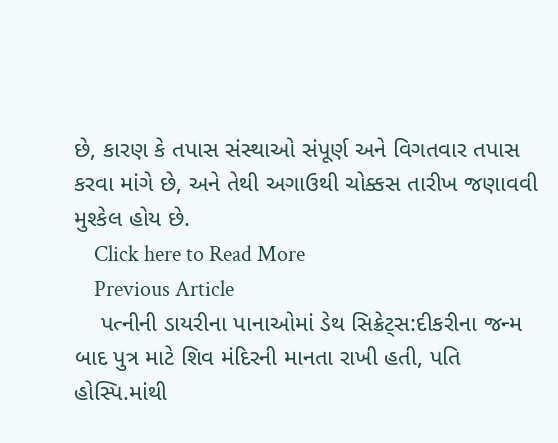છે, કારણ કે તપાસ સંસ્થાઓ સંપૂર્ણ અને વિગતવાર તપાસ કરવા માંગે છે, અને તેથી અગાઉથી ચોક્કસ તારીખ જણાવવી મુશ્કેલ હોય છે.
    Click here to Read More
    Previous Article
    પત્નીની ડાયરીના પાનાઓમાં ડેથ સિક્રેટ્સ:દીકરીના જન્મ બાદ પુત્ર માટે શિવ મંદિરની માનતા રાખી હતી, પતિ હોસ્પિ.માંથી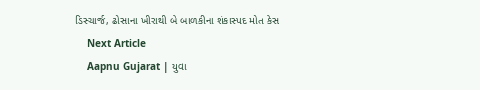ડિસ્ચાર્જ, ઢોસાના ખીરાથી બે બાળકીના શંકાસ્પદ મોત કેસ
    Next Article
    Aapnu Gujarat | યુવા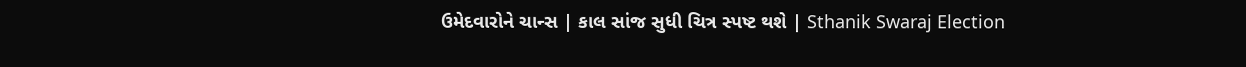ઉમેદવારોને ચાન્સ | કાલ સાંજ સુધી ચિત્ર સ્પષ્ટ થશે | Sthanik Swaraj Election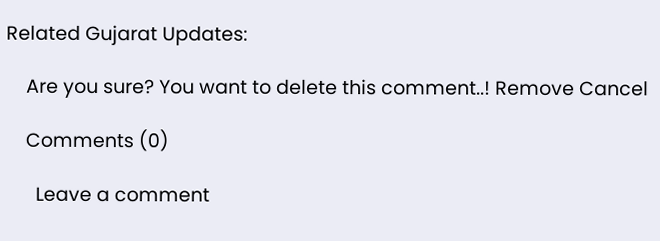Related Gujarat Updates:

    Are you sure? You want to delete this comment..! Remove Cancel

    Comments (0)

      Leave a comment